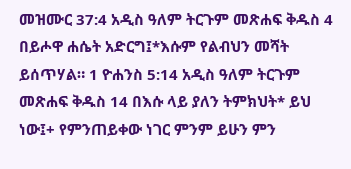መዝሙር 37:4 አዲስ ዓለም ትርጉም መጽሐፍ ቅዱስ 4 በይሖዋ ሐሴት አድርግ፤*እሱም የልብህን መሻት ይሰጥሃል። 1 ዮሐንስ 5:14 አዲስ ዓለም ትርጉም መጽሐፍ ቅዱስ 14 በእሱ ላይ ያለን ትምክህት* ይህ ነው፤+ የምንጠይቀው ነገር ምንም ይሁን ምን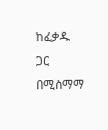ከፈቃዱ ጋር በሚስማማ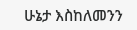ሁኔታ እስከለመንን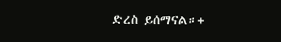ድረስ ይሰማናል።+